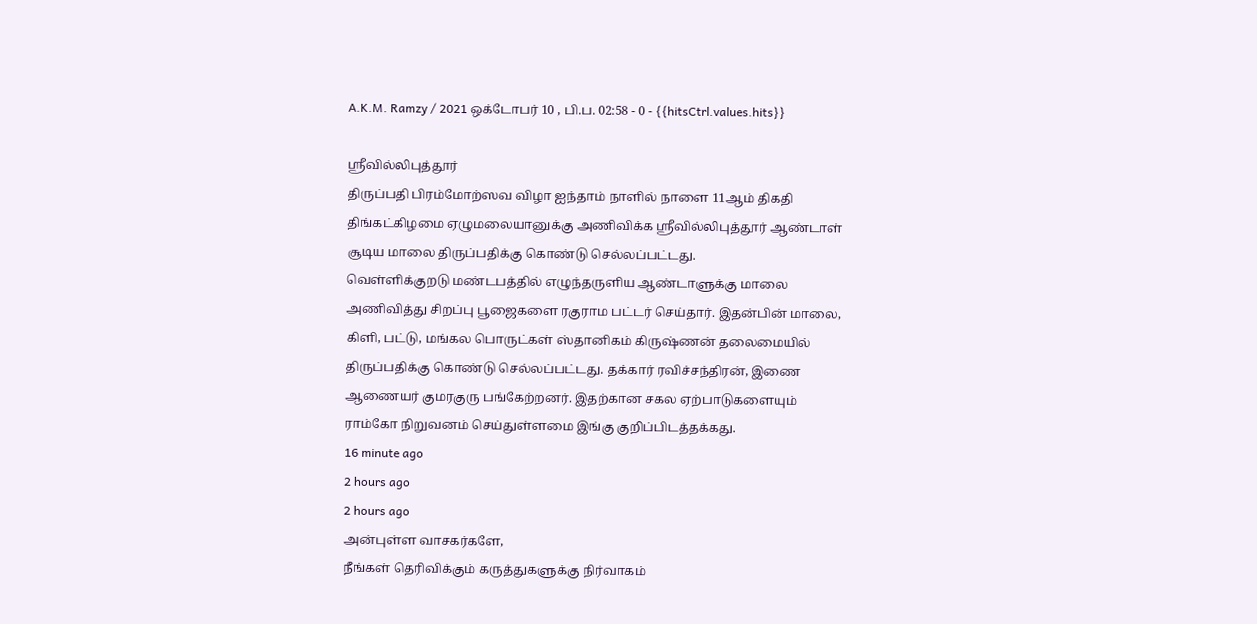A.K.M. Ramzy / 2021 ஒக்டோபர் 10 , பி.ப. 02:58 - 0 - {{hitsCtrl.values.hits}}

ஸ்ரீவில்லிபுத்தூர்
திருப்பதி பிரம்மோற்ஸவ விழா ஐந்தாம் நாளில் நாளை 11ஆம் திகதி திங்கட்கிழமை ஏழுமலையானுக்கு அணிவிக்க ஸ்ரீவில்லிபுத்தூர் ஆண்டாள் சூடிய மாலை திருப்பதிக்கு கொண்டு செல்லப்பட்டது.
வெள்ளிக்குறடு மண்டபத்தில் எழுந்தருளிய ஆண்டாளுக்கு மாலை அணிவித்து சிறப்பு பூஜைகளை ரகுராம பட்டர் செய்தார். இதன்பின் மாலை, கிளி, பட்டு, மங்கல பொருட்கள் ஸ்தானிகம் கிருஷ்ணன் தலைமையில் திருப்பதிக்கு கொண்டு செல்லப்பட்டது. தக்கார் ரவிச்சந்திரன், இணை ஆணையர் குமரகுரு பங்கேற்றனர். இதற்கான சகல ஏற்பாடுகளையும் ராம்கோ நிறுவனம் செய்துள்ளமை இங்கு குறிப்பிடத்தக்கது.
16 minute ago
2 hours ago
2 hours ago
அன்புள்ள வாசகர்களே,
நீங்கள் தெரிவிக்கும் கருத்துகளுக்கு நிர்வாகம்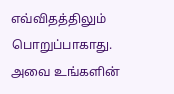எவ்விதத்திலும் பொறுப்பாகாது. அவை உங்களின்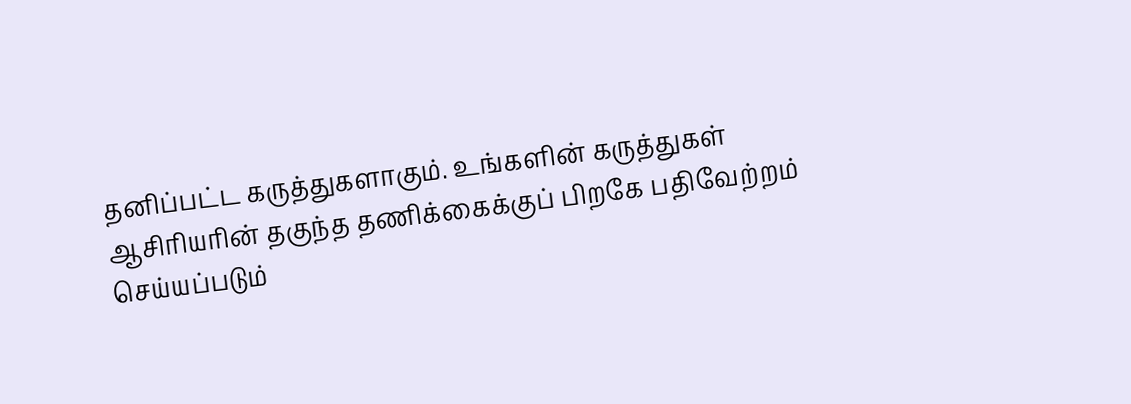தனிப்பட்ட கருத்துகளாகும். உங்களின் கருத்துகள் ஆசிரியரின் தகுந்த தணிக்கைக்குப் பிறகே பதிவேற்றம் செய்யப்படும்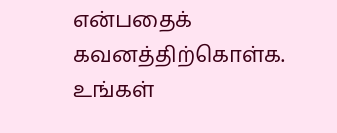என்பதைக் கவனத்திற்கொள்க. உங்கள்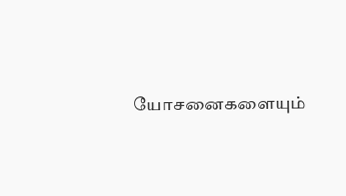யோசனைகளையும்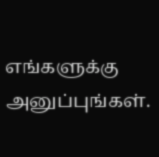எங்களுக்கு அனுப்புங்கள்.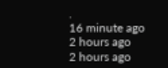.
16 minute ago
2 hours ago
2 hours ago